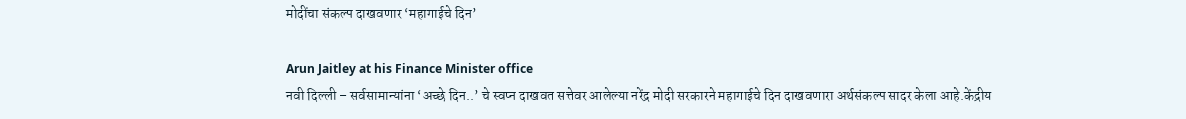मोदींचा संकल्प दाखवणार ‘महागाईचे दिन’

Arun Jaitley at his Finance Minister office
नवी दिल्ली – सर्वसामान्यांना ‘अच्छे दिन..’ चे स्वप्न दाखवत सत्तेवर आलेल्या नरेंद्र मोदी सरकारने महागाईचे दिन दाखवणारा अर्थसंकल्प सादर केला आहे.केंद्रीय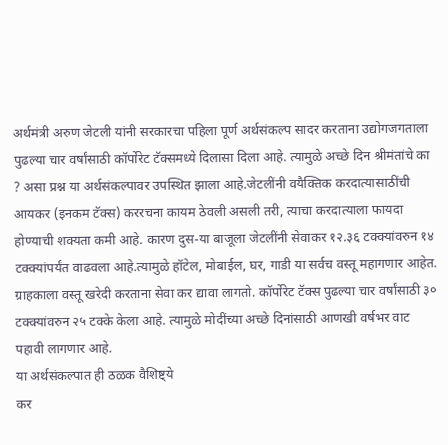अर्थमंत्री अरुण जेटली यांनी सरकारचा पहिला पूर्ण अर्थसंकल्प सादर करताना उद्योगजगताला पुढल्या चार वर्षांसाठी कॉर्पोरेट टॅक्समध्ये दिलासा दिला आहे. त्यामुळे अच्छे दिन श्रीमंतांचे का ? असा प्रश्न या अर्थसंकल्पावर उपस्थित झाला आहे.जेटलींनी वयैक्तिक करदात्यासाठींची आयकर (इनकम टॅक्स) कररचना कायम ठेवली असली तरी, त्याचा करदात्याला फायदा होण्याची शक्यता कमी आहे. कारण दुस-या बाजूला जेटलींनी सेवाकर १२.३६ टक्क्यांवरुन १४ टक्क्यांपर्यंत वाढवला आहे.त्यामुळे हॉटेल, मोबाईल, घर, गाडी या सर्वच वस्तू महागणार आहेत. ग्राहकाला वस्तू खरेदी करताना सेवा कर द्यावा लागतो. कॉर्पोरेट टॅक्स पुढल्या चार वर्षांसाठी ३० टक्क्यांवरुन २५ टक्के केला आहे. त्यामुळे मोदींच्या अच्छे दिनांसाठी आणखी वर्षभर वाट पहावी लागणार आहे.
या अर्थसंकल्पात ही ठळक वैशिष्ट्ये
कर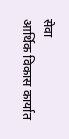सेवा
आर्थिक विकास कार्यात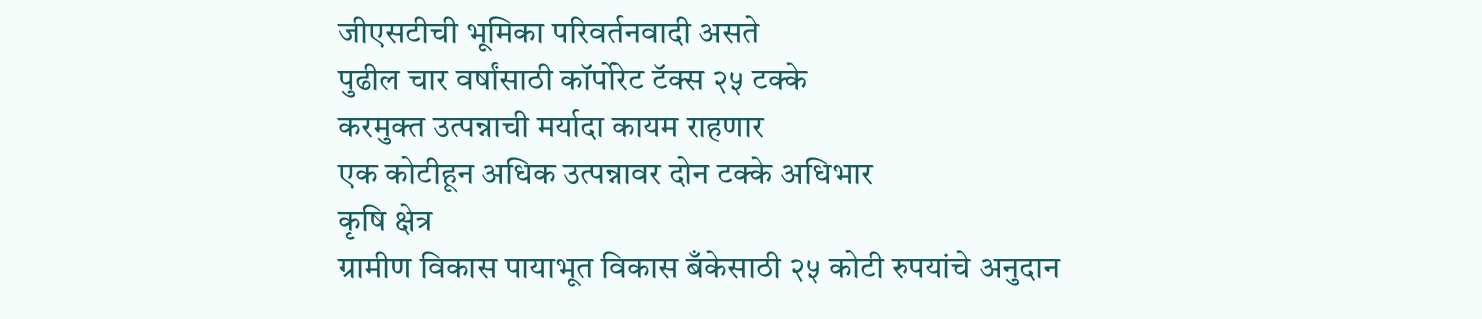जीएसटीची भूमिका परिवर्तनवादी असते
पुढील चार वर्षांसाठी कॉर्पोरेट टॅक्स २५ टक्के
करमुक्त उत्पन्नाची मर्यादा कायम राहणार
एक कोटीहून अधिक उत्पन्नावर दोन टक्के अधिभार
कृषि क्षेत्र
ग्रामीण विकास पायाभूत विकास बँकेसाठी २५ कोटी रुपयांचे अनुदान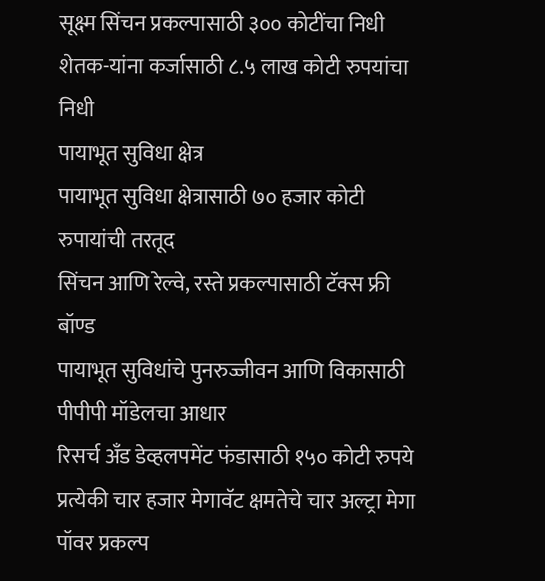सूक्ष्म सिंचन प्रकल्पासाठी ३०० कोटींचा निधी
शेतक-यांना कर्जासाठी ८.५ लाख कोटी रुपयांचा निधी
पायाभूत सुविधा क्षेत्र
पायाभूत सुविधा क्षेत्रासाठी ७० हजार कोटी रुपायांची तरतूद
सिंचन आणि रेल्वे, रस्ते प्रकल्पासाठी टॅक्स फ्री बॉण्ड
पायाभूत सुविधांचे पुनरुज्जीवन आणि विकासाठी पीपीपी मॉडेलचा आधार
रिसर्च अँड डेव्हलपमेंट फंडासाठी १५० कोटी रुपये
प्रत्येकी चार हजार मेगावॅट क्षमतेचे चार अल्ट्रा मेगा पॉवर प्रकल्प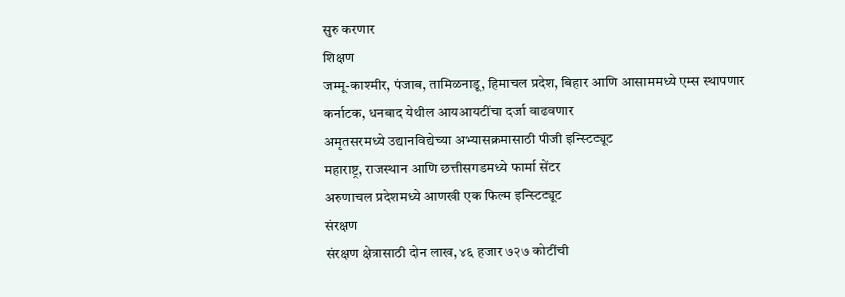सुरु करणार
शिक्षण
जम्मू-काश्मीर, पंजाब, तामिळनाडू, हिमाचल प्रदेश, बिहार आणि आसाममध्ये एम्स स्थापणार
कर्नाटक, धनबाद येथील आयआयटींचा दर्जा वाढवणार
अमृतसरमध्ये उद्यानविद्येच्या अभ्यासक्रमासाठी पीजी इन्स्टिट्यूट
महाराष्ट्र, राजस्थान आणि छत्तीसगडमध्ये फार्मा सेंटर
अरुणाचल प्रदेशमध्ये आणखी एक फिल्म इन्स्टिट्यूट
संरक्षण
संरक्षण क्षेत्रासाठी दोन लाख, ४६ हजार ७२७ कोटींची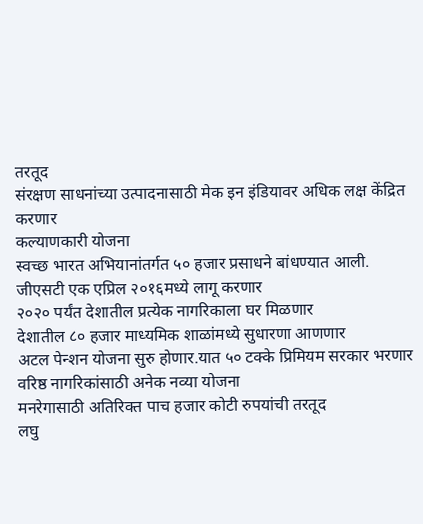तरतूद
संरक्षण साधनांच्या उत्पादनासाठी मेक इन इंडियावर अधिक लक्ष केंद्रित करणार
कल्याणकारी योजना
स्वच्छ भारत अभियानांतर्गत ५० हजार प्रसाधने बांधण्यात आली.
जीएसटी एक एप्रिल २०१६मध्ये लागू करणार
२०२० पर्यंत देशातील प्रत्येक नागरिकाला घर मिळणार
देशातील ८० हजार माध्यमिक शाळांमध्ये सुधारणा आणणार
अटल पेन्शन योजना सुरु होणार.यात ५० टक्के प्रिमियम सरकार भरणार
वरिष्ठ नागरिकांसाठी अनेक नव्या योजना
मनरेगासाठी अतिरिक्त पाच हजार कोटी रुपयांची तरतूद
लघु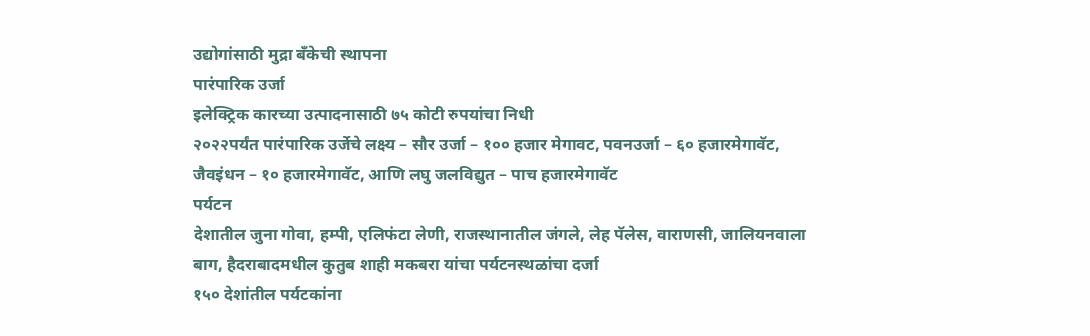उद्योगांसाठी मुद्रा बँकेची स्थापना
पारंपारिक उर्जा
इलेक्ट्रिक कारच्या उत्पादनासाठी ७५ कोटी रुपयांचा निधी
२०२२पर्यंत पारंपारिक उर्जेचे लक्ष्य – सौर उर्जा – १०० हजार मेगावट, पवनउर्जा – ६० हजारमेगावॅट, जैवइंधन – १० हजारमेगावॅट, आणि लघु जलविद्युत – पाच हजारमेगावॅट
पर्यटन
देशातील जुना गोवा, हम्पी, एलिफंटा लेणी, राजस्थानातील जंगले, लेह पॅलेस, वाराणसी, जालियनवाला बाग, हैदराबादमधील कुतुब शाही मकबरा यांचा पर्यटनस्थळांचा दर्जा
१५० देशांतील पर्यटकांना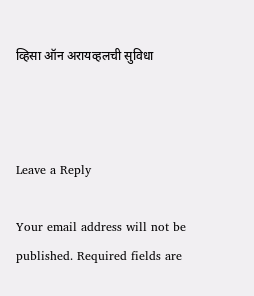व्हिसा ऑन अरायव्हलची सुविधा



Leave a Reply

Your email address will not be published. Required fields are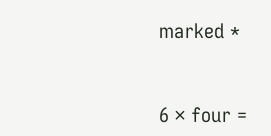marked *


6 × four =